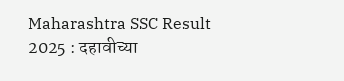Maharashtra SSC Result 2025 : दहावीच्या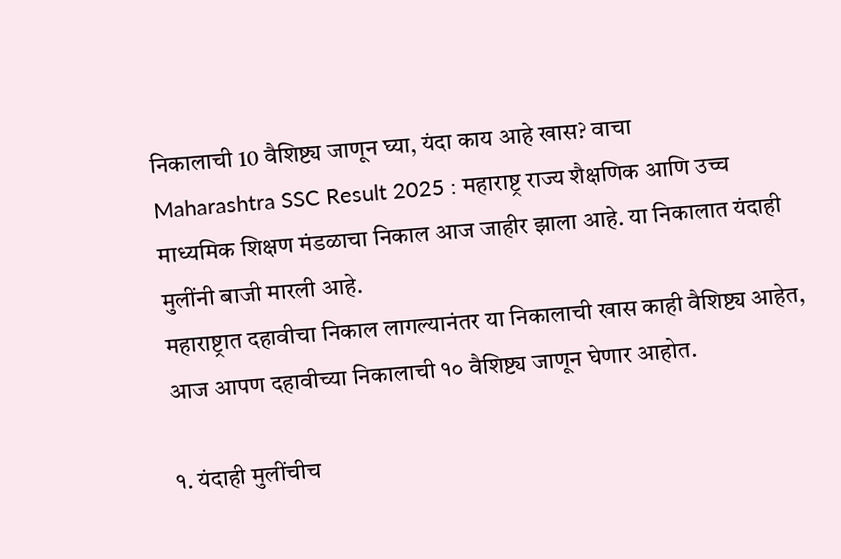निकालाची 10 वैशिष्ट्य जाणून घ्या, यंदा काय आहे खास? वाचा
Maharashtra SSC Result 2025 : महाराष्ट्र राज्य शैक्षणिक आणि उच्च माध्यमिक शिक्षण मंडळाचा निकाल आज जाहीर झाला आहे. या निकालात यंदाही मुलींनी बाजी मारली आहे.
महाराष्ट्रात दहावीचा निकाल लागल्यानंतर या निकालाची खास काही वैशिष्ट्य आहेत, आज आपण दहावीच्या निकालाची १० वैशिष्ट्य जाणून घेणार आहोत.

१. यंदाही मुलींचीच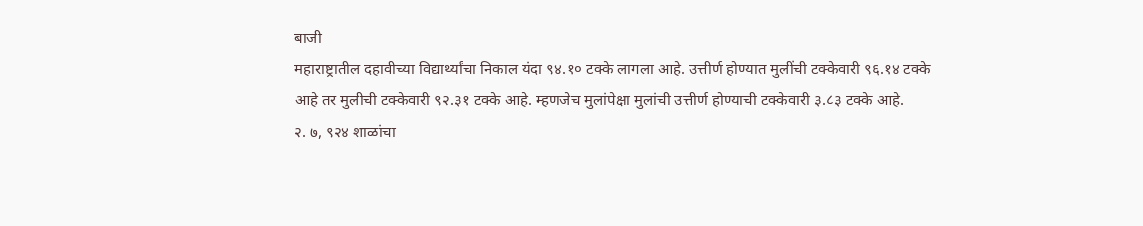बाजी
महाराष्ट्रातील दहावीच्या विद्यार्थ्यांचा निकाल यंदा ९४.१० टक्के लागला आहे. उत्तीर्ण होण्यात मुलींची टक्केवारी ९६.१४ टक्के आहे तर मुलीची टक्केवारी ९२.३१ टक्के आहे. म्हणजेच मुलांपेक्षा मुलांची उत्तीर्ण होण्याची टक्केवारी ३.८३ टक्के आहे.
२. ७, ९२४ शाळांचा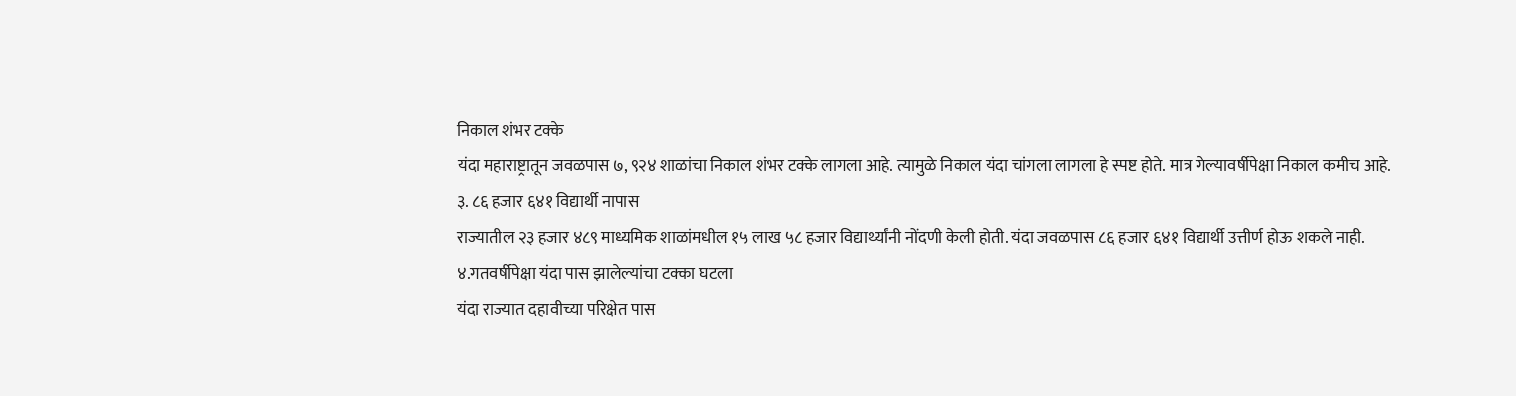निकाल शंभर टक्के
यंदा महाराष्ट्रातून जवळपास ७, ९२४ शाळांचा निकाल शंभर टक्के लागला आहे. त्यामुळे निकाल यंदा चांगला लागला हे स्पष्ट होते. मात्र गेल्यावर्षीपेक्षा निकाल कमीच आहे.
३. ८६ हजार ६४१ विद्यार्थी नापास
राज्यातील २३ हजार ४८९ माध्यमिक शाळांमधील १५ लाख ५८ हजार विद्यार्थ्यांनी नोंदणी केली होती. यंदा जवळपास ८६ हजार ६४१ विद्यार्थी उत्तीर्ण होऊ शकले नाही.
४.गतवर्षीपेक्षा यंदा पास झालेल्यांचा टक्का घटला
यंदा राज्यात दहावीच्या परिक्षेत पास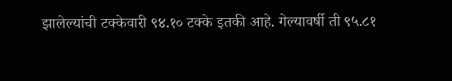झालेल्यांची टक्केवारी ९४.१० टक्के इतकी आहे. गेल्यावर्षी ती ९५.८१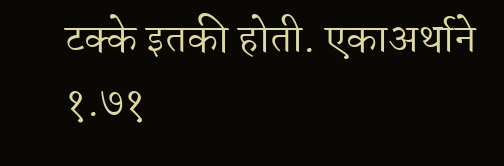टक्के इतकी होती. एकाअर्थाने १.७१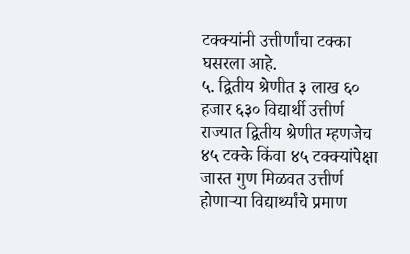टक्क्यांनी उत्तीर्णांचा टक्का घसरला आहे.
५. द्वितीय श्रेणीत ३ लाख ६० हजार ६३० विद्यार्थी उत्तीर्ण
राज्यात द्वितीय श्रेणीत म्हणजेच ४५ टक्के किंवा ४५ टक्क्यांपेक्षा जास्त गुण मिळवत उत्तीर्ण होणाऱ्या विद्यार्थ्यांचे प्रमाण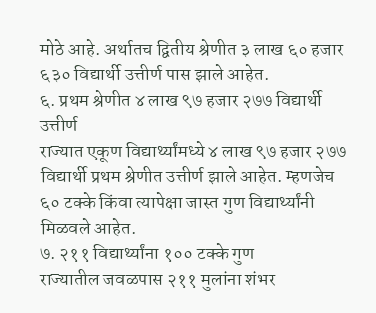मोठे आहे. अर्थातच द्वितीय श्रेणीत ३ लाख ६० हजार ६३० विद्यार्थी उत्तीर्ण पास झाले आहेत.
६. प्रथम श्रेणीत ४ लाख ९७ हजार २७७ विद्यार्थी उत्तीर्ण
राज्यात एकूण विद्यार्थ्यांमध्ये ४ लाख ९७ हजार २७७ विद्यार्थी प्रथम श्रेणीत उत्तीर्ण झाले आहेत. म्हणजेच ६० टक्के किंवा त्यापेक्षा जास्त गुण विद्यार्थ्यांनी मिळवले आहेत.
७. २११ विद्यार्थ्यांना १०० टक्के गुण
राज्यातील जवळपास २११ मुलांना शंभर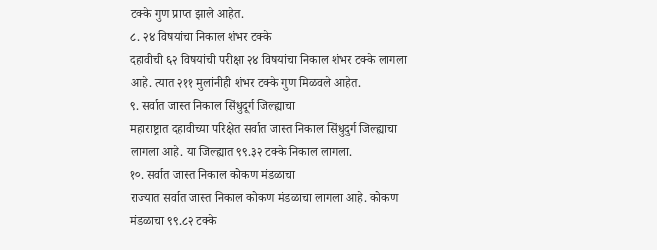टक्के गुण प्राप्त झाले आहेत.
८. २४ विषयांचा निकाल शंभर टक्के
दहावीची ६२ विषयांची परीक्षा २४ विषयांचा निकाल शंभर टक्के लागला आहे. त्यात २११ मुलांनीही शंभर टक्के गुण मिळवले आहेत.
९. सर्वात जास्त निकाल सिंधुदूर्ग जिल्ह्याचा
महाराष्ट्रात दहावीच्या परिक्षेत सर्वात जास्त निकाल सिंधुदुर्ग जिल्ह्याचा लागला आहे. या जिल्ह्यात ९९.३२ टक्के निकाल लागला.
१०. सर्वात जास्त निकाल कोकण मंडळाचा
राज्यात सर्वात जास्त निकाल कोकण मंडळाचा लागला आहे. कोकण मंडळाचा ९९.८२ टक्के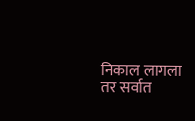निकाल लागला तर सर्वात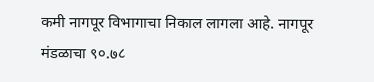कमी नागपूर विभागाचा निकाल लागला आहे. नागपूर मंडळाचा ९०.७८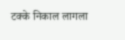टक्के निकाल लागला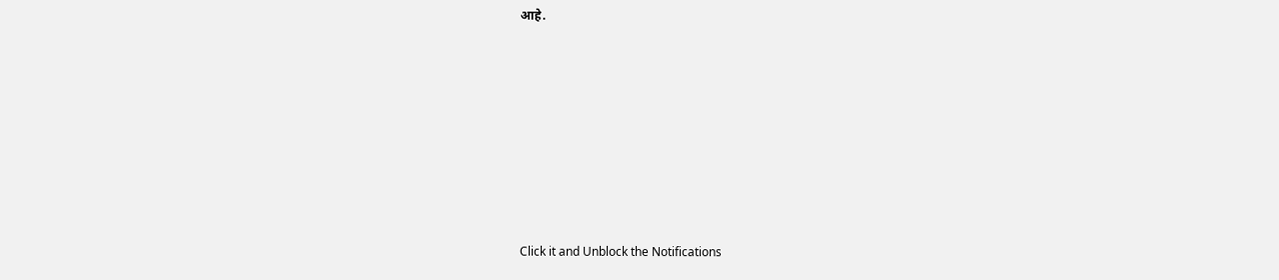आहे.












Click it and Unblock the Notifications